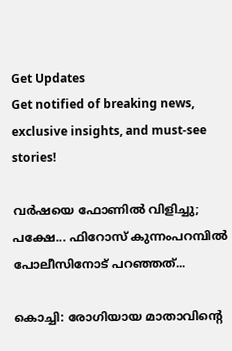Get Updates
Get notified of breaking news, exclusive insights, and must-see stories!

വര്‍ഷയെ ഫോണില്‍ വിളിച്ചു; പക്ഷേ... ഫിറോസ് കുന്നംപറമ്പില്‍ പോലീസിനോട് പറഞ്ഞത്...

കൊച്ചി: രോഗിയായ മാതാവിന്റെ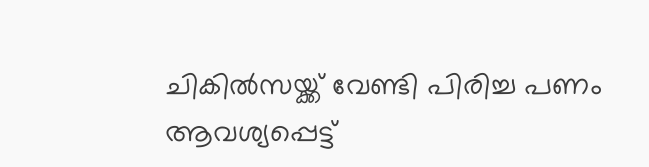ചികില്‍സയ്ക്ക് വേണ്ടി പിരിച്ച പണം ആവശ്യപ്പെട്ട്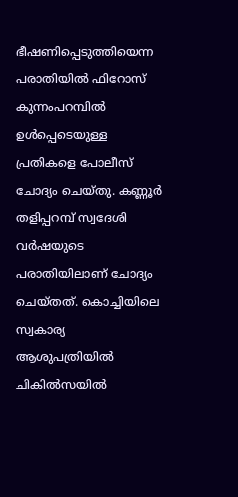ഭീഷണിപ്പെടുത്തിയെന്ന പരാതിയില്‍ ഫിറോസ് കുന്നംപറമ്പില്‍ ഉള്‍പ്പെടെയുള്ള പ്രതികളെ പോലീസ് ചോദ്യം ചെയ്തു. കണ്ണൂര്‍ തളിപ്പറമ്പ് സ്വദേശി വര്‍ഷയുടെ പരാതിയിലാണ് ചോദ്യം ചെയ്തത്. കൊച്ചിയിലെ സ്വകാര്യ ആശുപത്രിയില്‍ ചികില്‍സയില്‍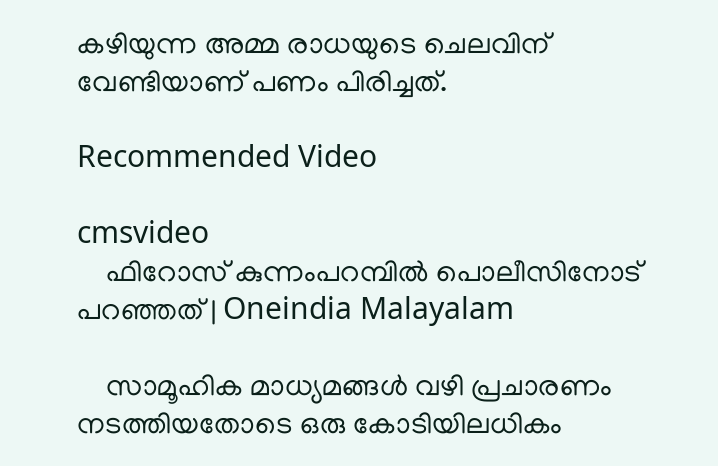കഴിയുന്ന അമ്മ രാധയുടെ ചെലവിന് വേണ്ടിയാണ് പണം പിരിച്ചത്.

Recommended Video

cmsvideo
    ഫിറോസ് കുന്നംപറമ്പില്‍ പൊലീസിനോട് പറഞ്ഞത്‌ | Oneindia Malayalam

    സാമൂഹിക മാധ്യമങ്ങള്‍ വഴി പ്രചാരണം നടത്തിയതോടെ ഒരു കോടിയിലധികം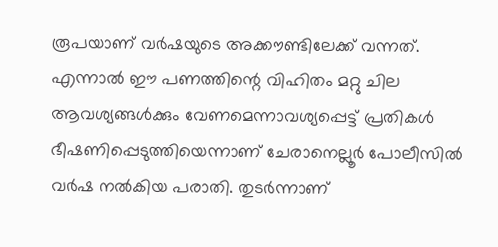രൂപയാണ് വര്‍ഷയുടെ അക്കൗണ്ടിലേക്ക് വന്നത്. എന്നാല്‍ ഈ പണത്തിന്റെ വിഹിതം മറ്റു ചില ആവശ്യങ്ങള്‍ക്കും വേണമെന്നാവശ്യപ്പെട്ട് പ്രതികള്‍ ഭീഷണിപ്പെടുത്തിയെന്നാണ് ചേരാനെല്ലൂര്‍ പോലീസില്‍ വര്‍ഷ നല്‍കിയ പരാതി. തുടര്‍ന്നാണ്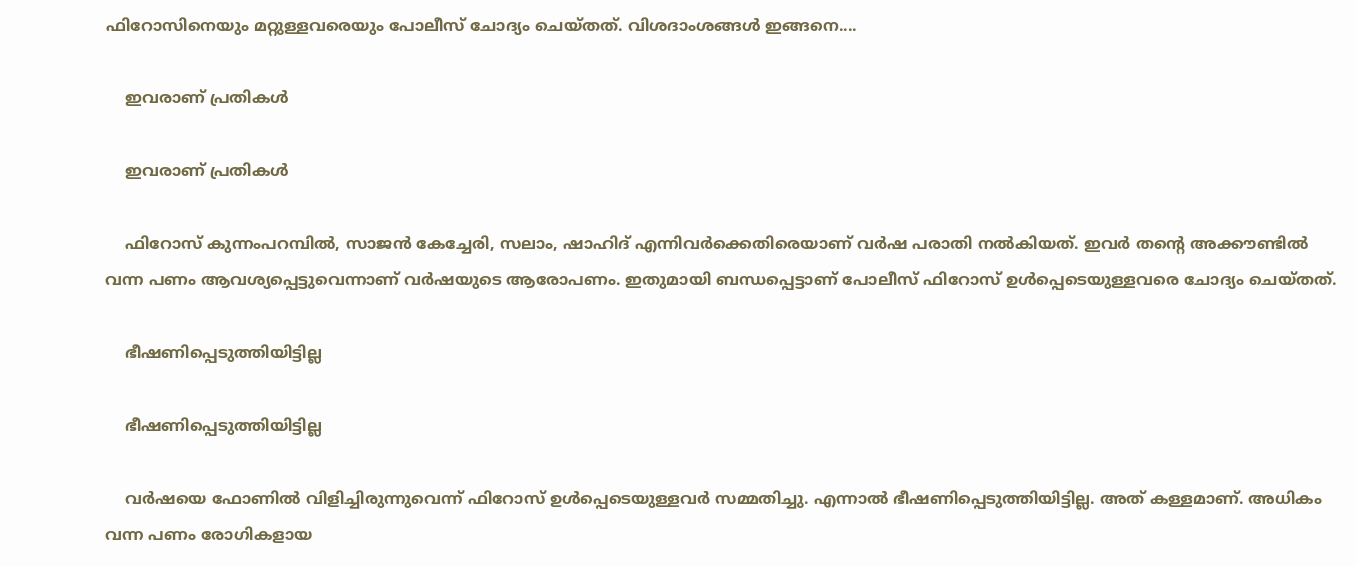ഫിറോസിനെയും മറ്റുള്ളവരെയും പോലീസ് ചോദ്യം ചെയ്തത്. വിശദാംശങ്ങള്‍ ഇങ്ങനെ....

    ഇവരാണ് പ്രതികള്‍

    ഇവരാണ് പ്രതികള്‍

    ഫിറോസ് കുന്നംപറമ്പില്‍, സാജന്‍ കേച്ചേരി, സലാം, ഷാഹിദ് എന്നിവര്‍ക്കെതിരെയാണ് വര്‍ഷ പരാതി നല്‍കിയത്. ഇവര്‍ തന്റെ അക്കൗണ്ടില്‍ വന്ന പണം ആവശ്യപ്പെട്ടുവെന്നാണ് വര്‍ഷയുടെ ആരോപണം. ഇതുമായി ബന്ധപ്പെട്ടാണ് പോലീസ് ഫിറോസ് ഉള്‍പ്പെടെയുള്ളവരെ ചോദ്യം ചെയ്തത്.

    ഭീഷണിപ്പെടുത്തിയിട്ടില്ല

    ഭീഷണിപ്പെടുത്തിയിട്ടില്ല

    വര്‍ഷയെ ഫോണില്‍ വിളിച്ചിരുന്നുവെന്ന് ഫിറോസ് ഉള്‍പ്പെടെയുള്ളവര്‍ സമ്മതിച്ചു. എന്നാല്‍ ഭീഷണിപ്പെടുത്തിയിട്ടില്ല. അത് കള്ളമാണ്. അധികം വന്ന പണം രോഗികളായ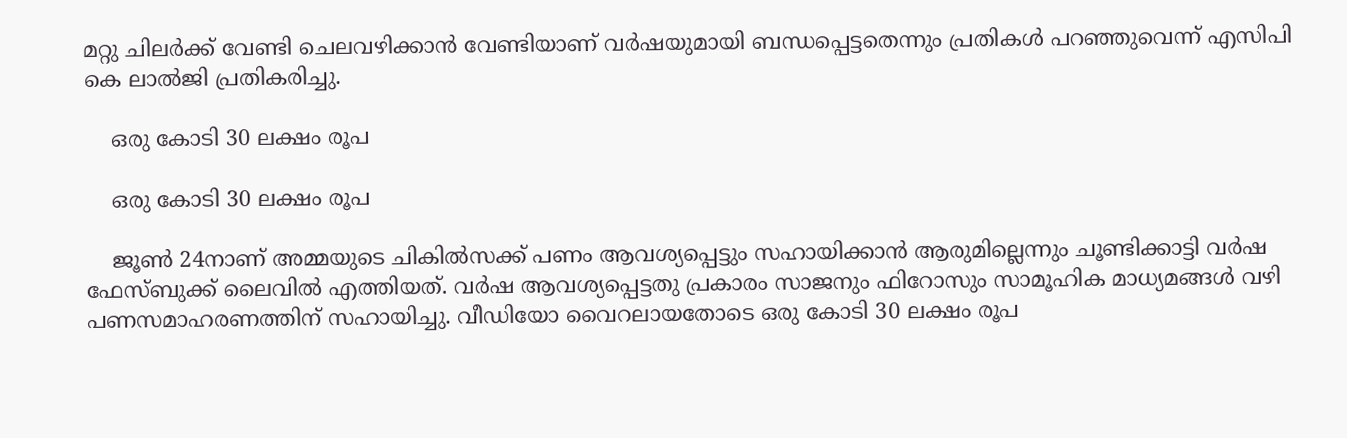മറ്റു ചിലര്‍ക്ക് വേണ്ടി ചെലവഴിക്കാന്‍ വേണ്ടിയാണ് വര്‍ഷയുമായി ബന്ധപ്പെട്ടതെന്നും പ്രതികള്‍ പറഞ്ഞുവെന്ന് എസിപി കെ ലാല്‍ജി പ്രതികരിച്ചു.

    ഒരു കോടി 30 ലക്ഷം രൂപ

    ഒരു കോടി 30 ലക്ഷം രൂപ

    ജൂണ്‍ 24നാണ് അമ്മയുടെ ചികില്‍സക്ക് പണം ആവശ്യപ്പെട്ടും സഹായിക്കാന്‍ ആരുമില്ലെന്നും ചൂണ്ടിക്കാട്ടി വര്‍ഷ ഫേസ്ബുക്ക് ലൈവില്‍ എത്തിയത്. വര്‍ഷ ആവശ്യപ്പെട്ടതു പ്രകാരം സാജനും ഫിറോസും സാമൂഹിക മാധ്യമങ്ങള്‍ വഴി പണസമാഹരണത്തിന് സഹായിച്ചു. വീഡിയോ വൈറലായതോടെ ഒരു കോടി 30 ലക്ഷം രൂപ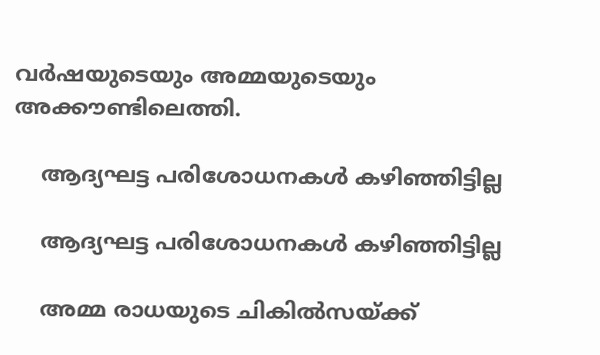വര്‍ഷയുടെയും അമ്മയുടെയും അക്കൗണ്ടിലെത്തി.

    ആദ്യഘട്ട പരിശോധനകള്‍ കഴിഞ്ഞിട്ടില്ല

    ആദ്യഘട്ട പരിശോധനകള്‍ കഴിഞ്ഞിട്ടില്ല

    അമ്മ രാധയുടെ ചികില്‍സയ്ക്ക്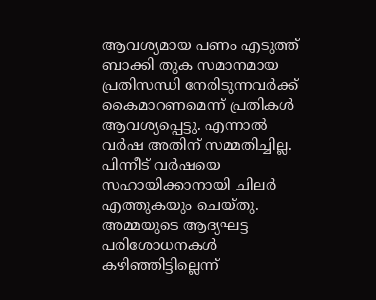ആവശ്യമായ പണം എടുത്ത് ബാക്കി തുക സമാനമായ പ്രതിസന്ധി നേരിടുന്നവര്‍ക്ക് കൈമാറണമെന്ന് പ്രതികള്‍ ആവശ്യപ്പെട്ടു. എന്നാല്‍ വര്‍ഷ അതിന് സമ്മതിച്ചില്ല. പിന്നീട് വര്‍ഷയെ സഹായിക്കാനായി ചിലര്‍ എത്തുകയും ചെയ്തു. അമ്മയുടെ ആദ്യഘട്ട പരിശോധനകള്‍ കഴിഞ്ഞിട്ടില്ലെന്ന്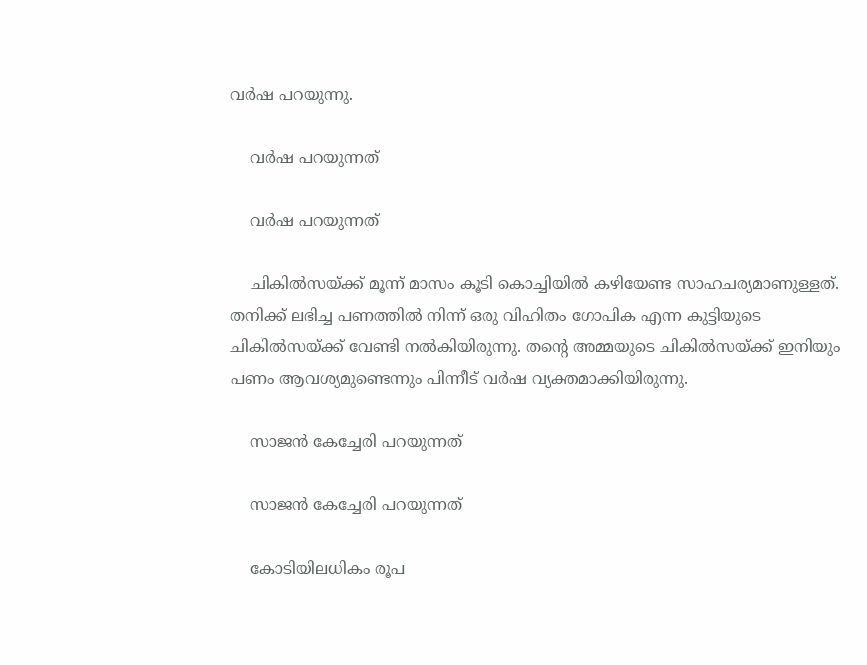വര്‍ഷ പറയുന്നു.

    വര്‍ഷ പറയുന്നത്

    വര്‍ഷ പറയുന്നത്

    ചികില്‍സയ്ക്ക് മൂന്ന് മാസം കൂടി കൊച്ചിയില്‍ കഴിയേണ്ട സാഹചര്യമാണുള്ളത്. തനിക്ക് ലഭിച്ച പണത്തില്‍ നിന്ന് ഒരു വിഹിതം ഗോപിക എന്ന കുട്ടിയുടെ ചികില്‍സയ്ക്ക് വേണ്ടി നല്‍കിയിരുന്നു. തന്റെ അമ്മയുടെ ചികില്‍സയ്ക്ക് ഇനിയും പണം ആവശ്യമുണ്ടെന്നും പിന്നീട് വര്‍ഷ വ്യക്തമാക്കിയിരുന്നു.

    സാജന്‍ കേച്ചേരി പറയുന്നത്

    സാജന്‍ കേച്ചേരി പറയുന്നത്

    കോടിയിലധികം രൂപ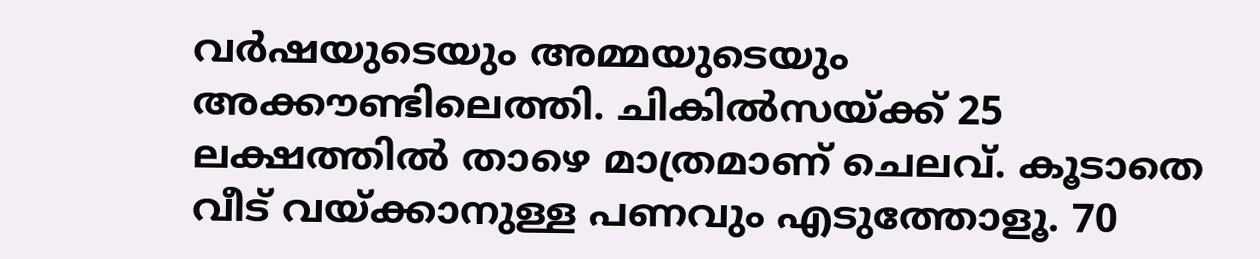വര്‍ഷയുടെയും അമ്മയുടെയും അക്കൗണ്ടിലെത്തി. ചികില്‍സയ്ക്ക് 25 ലക്ഷത്തില്‍ താഴെ മാത്രമാണ് ചെലവ്. കൂടാതെ വീട് വയ്ക്കാനുള്ള പണവും എടുത്തോളൂ. 70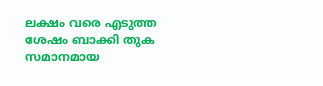ലക്ഷം വരെ എടുത്ത ശേഷം ബാക്കി തുക സമാനമായ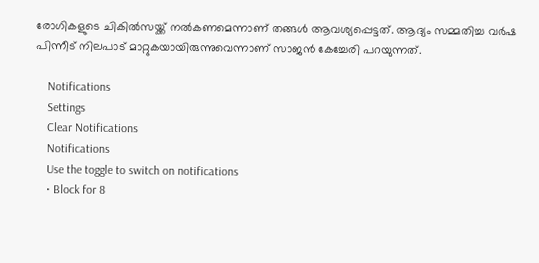രോഗികളുടെ ചികില്‍സയ്ക്ക് നല്‍കണമെന്നാണ് തങ്ങള്‍ ആവശ്യപ്പെട്ടത്. ആദ്യം സമ്മതിച്ച വര്‍ഷ പിന്നീട് നിലപാട് മാറ്റുകയായിരുന്നുവെന്നാണ് സാജന്‍ കേച്ചേരി പറയുന്നത്.

    Notifications
    Settings
    Clear Notifications
    Notifications
    Use the toggle to switch on notifications
    • Block for 8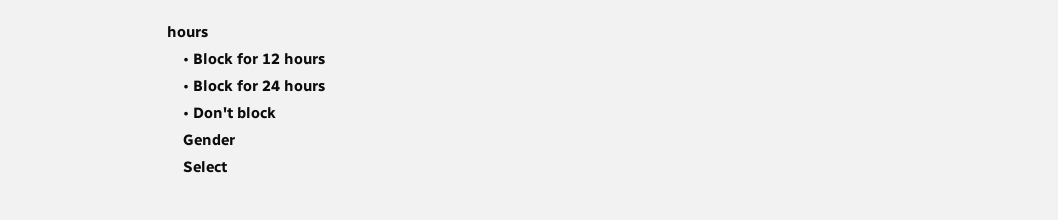hours
    • Block for 12 hours
    • Block for 24 hours
    • Don't block
    Gender
    Select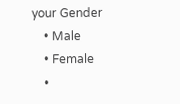your Gender
    • Male
    • Female
    •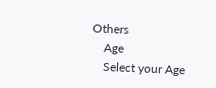Others
    Age
    Select your Age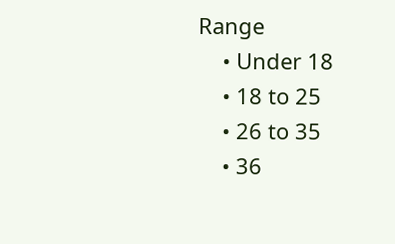Range
    • Under 18
    • 18 to 25
    • 26 to 35
    • 36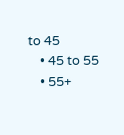to 45
    • 45 to 55
    • 55+